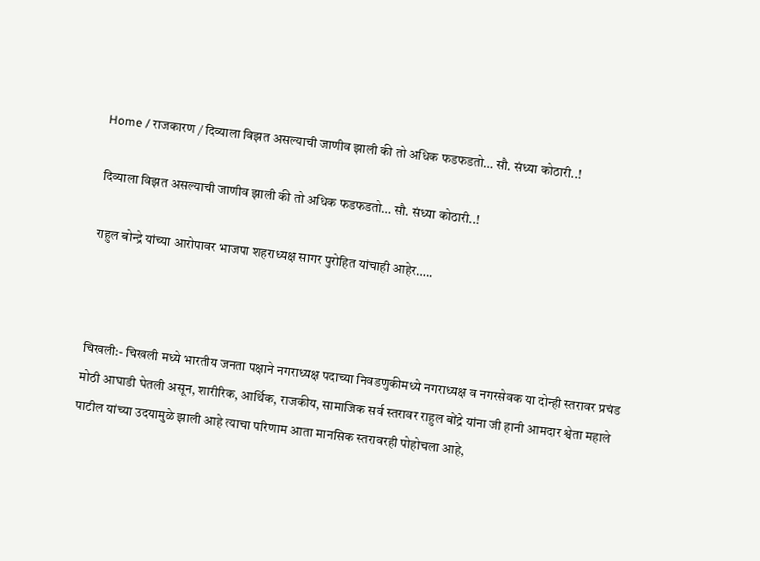Home / राजकारण / दिव्याला विझत असल्याची जाणीव झाली की तो अधिक फडफडतो… सौ. संध्या कोठारी..!

दिव्याला विझत असल्याची जाणीव झाली की तो अधिक फडफडतो… सौ. संध्या कोठारी..!

राहुल बोन्द्रे यांच्या आरोपावर भाजपा शहराध्यक्ष सागर पुरोहित यांचाही आहेर…..



चिखली:- चिखली मध्ये भारतीय जनता पक्षाने नगराध्यक्ष पदाच्या निवडणुकीमध्ये नगराध्यक्ष व नगरसेवक या दोन्ही स्तरावर प्रचंड मोठी आघाडी घेतली असून, शारीरिक, आर्थिक, राजकीय, सामाजिक सर्व स्तरावर राहुल बोंद्रे यांना जी हानी आमदार श्वेता महाले पाटील यांच्या उदयामुळे झाली आहे त्याचा परिणाम आता मानसिक स्तरावरही पोहोचला आहे,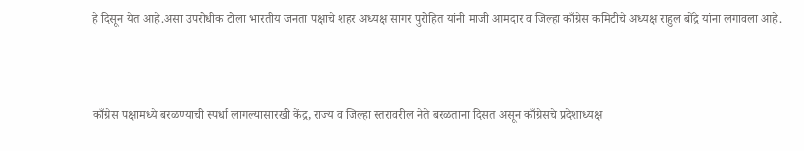हे दिसून येत आहे.असा उपरोधीक टोला भारतीय जनता पक्षाचे शहर अध्यक्ष सागर पुरोहित यांनी माजी आमदार व जिल्हा काँग्रेस कमिटीचे अध्यक्ष राहुल बोंद्रे यांना लगावला आहे.



काँग्रेस पक्षामध्ये बरळण्याची स्पर्धा लागल्यासारखी केंद्र, राज्य व जिल्हा स्तरावरील नेते बरळताना दिसत असून काँग्रेसचे प्रदेशाध्यक्ष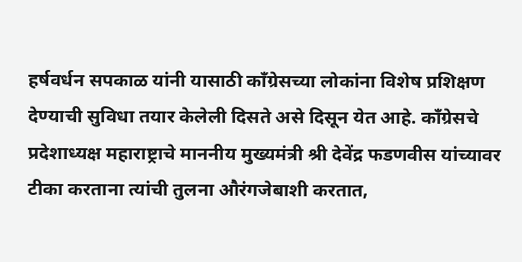हर्षवर्धन सपकाळ यांनी यासाठी काँग्रेसच्या लोकांना विशेष प्रशिक्षण देण्याची सुविधा तयार केलेली दिसते असे दिसून येत आहे. काँग्रेसचे प्रदेशाध्यक्ष महाराष्ट्राचे माननीय मुख्यमंत्री श्री देवेंद्र फडणवीस यांच्यावर टीका करताना त्यांची तुलना औरंगजेबाशी करतात,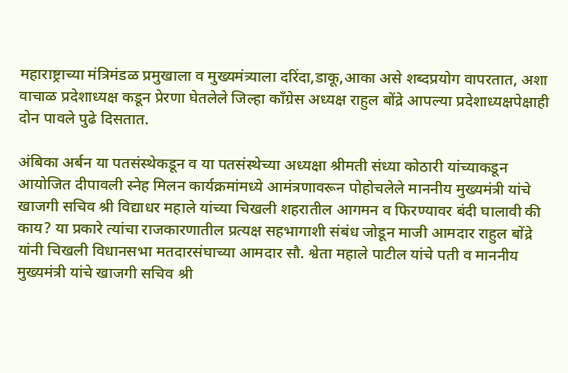महाराष्ट्राच्या मंत्रिमंडळ प्रमुखाला व मुख्यमंत्र्याला दरिंदा,डाकू,आका असे शब्दप्रयोग वापरतात, अशा वाचाळ प्रदेशाध्यक्ष कडून प्रेरणा घेतलेले जिल्हा काँग्रेस अध्यक्ष राहुल बोंद्रे आपल्या प्रदेशाध्यक्षपेक्षाही दोन पावले पुढे दिसतात.

अंबिका अर्बन या पतसंस्थेकडून व या पतसंस्थेच्या अध्यक्षा श्रीमती संध्या कोठारी यांच्याकडून आयोजित दीपावली स्नेह मिलन कार्यक्रमांमध्ये आमंत्रणावरून पोहोचलेले माननीय मुख्यमंत्री यांचे खाजगी सचिव श्री विद्याधर महाले यांच्या चिखली शहरातील आगमन व फिरण्यावर बंदी घालावी की काय? या प्रकारे त्यांचा राजकारणातील प्रत्यक्ष सहभागाशी संबंध जोडून माजी आमदार राहुल बोंद्रे यांनी चिखली विधानसभा मतदारसंघाच्या आमदार सौ. श्वेता महाले पाटील यांचे पती व माननीय मुख्यमंत्री यांचे खाजगी सचिव श्री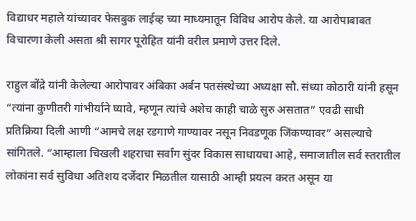विद्याधर महाले यांच्यावर फेसबुक लाईव्ह च्या माध्यमातून विविध आरोप केले. या आरोपाबाबत विचारणा केली असता श्री सागर पूरोहित यांनी वरील प्रमाणे उत्तर दिले.

राहुल बोंद्रे यांनी केलेल्या आरोपावर अंबिका अर्बन पतसंस्थेच्या अध्यक्षा सौ. संध्या कोठारी यांनी हसून “त्यांना कुणीतरी गांभीर्याने घ्यावे, म्हणून त्यांचे अशेच काही चाळे सुरु असतात” एवढी साधी प्रतिक्रिया दिली आणी “आमचे लक्ष रडगाणे गाण्यावर नसून निवडणूक जिंकण्यावर” असल्याचे सांगितले. “आम्हाला चिखली शहराचा सर्वांग सुंदर विकास साधायचा आहे, समाजातील सर्व स्तरातील लोकांना सर्व सुविधा अतिशय दर्जेदार मिळतील यासाठी आम्ही प्रयत्न करत असून या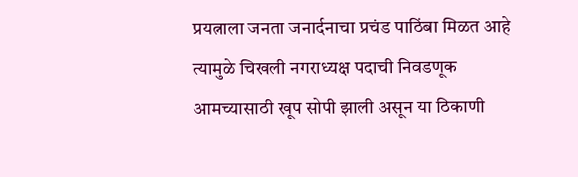प्रयत्नाला जनता जनार्दनाचा प्रचंड पाठिंबा मिळत आहे त्यामुळे चिखली नगराध्यक्ष पदाची निवडणूक आमच्यासाठी खूप सोपी झाली असून या ठिकाणी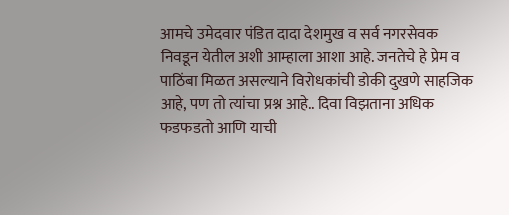आमचे उमेदवार पंडित दादा देशमुख व सर्व नगरसेवक निवडून येतील अशी आम्हाला आशा आहे. जनतेचे हे प्रेम व पाठिंबा मिळत असल्याने विरोधकांची डोकी दुखणे साहजिक आहे, पण तो त्यांचा प्रश्न आहे.. दिवा विझताना अधिक फडफडतो आणि याची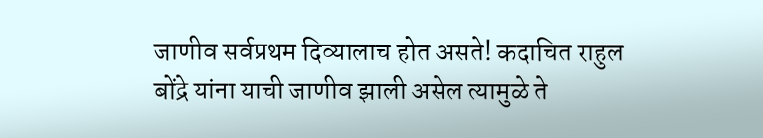जाणीव सर्वप्रथम दिव्यालाच होत असते! कदाचित राहुल बोंद्रे यांना याची जाणीव झाली असेल त्यामुळे ते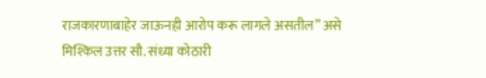राजकारणाबाहेर जाऊनही आरोप करू लागले असतील” असे मिश्किल उत्तर सौ. संध्या कोठारी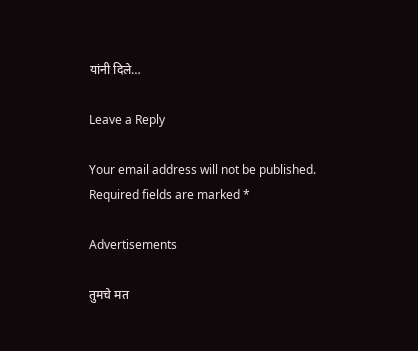यांनी दिले…

Leave a Reply

Your email address will not be published. Required fields are marked *

Advertisements

तुमचे मत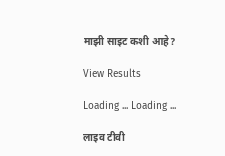माझी साइट कशी आहे?

View Results

Loading ... Loading ...

लाइव टीवी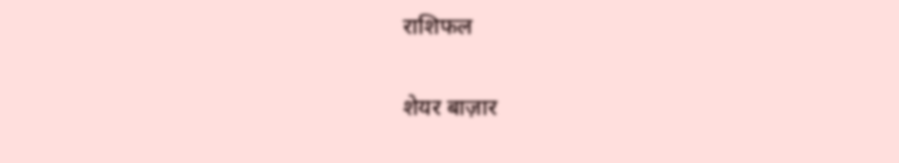राशिफल

शेयर बाज़ार